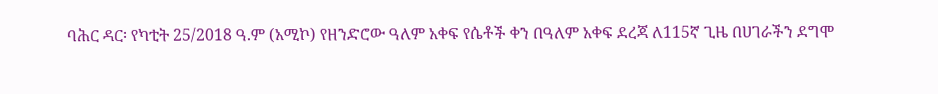ባሕር ዳር፡ የካቲት 25/2018 ዓ.ም (አሚኮ) የዘንድሮው ዓለም አቀፍ የሴቶች ቀን በዓለም አቀፍ ደረጃ ለ115ኛ ጊዜ በሀገራችን ደግሞ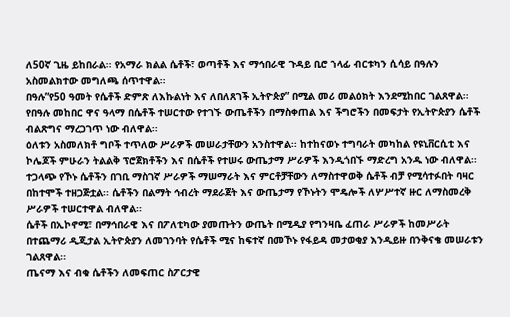ለ50ኛ ጊዜ ይከበራል፡፡ የአማራ ክልል ሴቶች፣ ወጣቶች እና ማኅበራዊ ጉዳይ ቢሮ ኀላፊ ብርቱካን ሲሳይ በዓሉን አስመልክተው መግለጫ ሰጥተዋል፡፡
በዓሉ”የ50 ዓመት የሴቶች ድምጽ ለእኩልነት እና ለበለጸገች ኢትዮጵያ” በሚል መሪ መልዕክት እንደሚከበር ገልጸዋል፡፡ የበዓሉ መከበር ዋና ዓላማ በሴቶች ተሠርተው የተገኙ ውጤቶችን በማስቀጠል እና ችግሮችን በመፍታት የኢትዮጵያን ሴቶች ብልጽግና ማረጋገጥ ነው ብለዋል፡፡
ዕለቱን አስመለክቶ ግቦች ተጥለው ሥራዎች መሠራታቸውን አንስተዋል፡፡ ከተከናወኑ ተግባራት መካከል የዩኒቨርሲቲ እና ኮሌጆች ምሁራን ትልልቅ ፕሮጀክቶችን እና በሴቶች የተሠሩ ውጤታማ ሥራዎች እንዲጎበኙ ማድረግ አንዱ ነው ብለዋል፡፡
ተጋላጭ የኾኑ ሴቶችን በገቢ ማስገኛ ሥራዎች ማሠማራት እና ምርቶቻቸውን ለማስተዋወቅ ሴቶች ብቻ የሚሳተፉበት ባዛር በከተሞች ተዘጋጅቷል፡፡ ሴቶችን በልማት ኅብረት ማደራጀት እና ውጤታማ የኾኑትን ሞዴሎች ለሦሥተኛ ዙር ለማስመረቅ ሥራዎች ተሠርተዋል ብለዋል፡፡
ሴቶች በኢኮኖሚ፣ በማኅበራዊ እና በፖለቲካው ያመጡትን ውጤት በሚዲያ የግንዛቤ ፈጠራ ሥራዎች ከመሥራት በተጨማሪ ዲጂታል ኢትዮጵያን ለመገንባት የሴቶች ሚና ከፍተኛ በመኾኑ የፋይዳ መታወቂያ እንዲይዙ በንቅናቄ መሠራቱን ገልጸዋል፡፡
ጤናማ እና ብቁ ሴቶችን ለመፍጠር ስፖርታዊ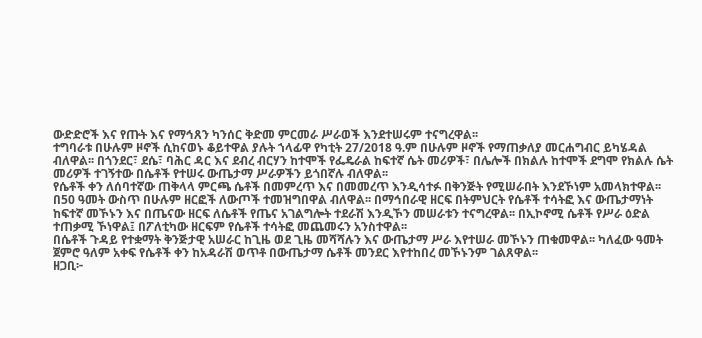ውድድሮች እና የጡት እና የማኅጸን ካንሰር ቅድመ ምርመራ ሥራወች እንደተሠሩም ተናግረዋል፡፡
ተግባራቱ በሁሉም ዞኖች ሲከናወኑ ቆይተዋል ያሉት ኀላፊዋ የካቲት 27/2018 ዓ.ም በሁሉም ዞኖች የማጠቃለያ መርሐግብር ይካሄዳል ብለዋል፡፡ በጎንደር፣ ደሴ፣ ባሕር ዳር እና ደብረ ብርሃን ከተሞች የፌዴራል ከፍተኛ ሴት መሪዎች፣ በሌሎች በክልሉ ከተሞች ደግሞ የክልሉ ሴት መሪዎች ተገኝተው በሴቶች የተሠሩ ውጤታማ ሥራዎችን ይጎበኛሉ ብለዋል፡፡
የሴቶች ቀን ለሰባተኛው ጠቅላላ ምርጫ ሴቶች በመምረጥ እና በመመረጥ እንዲሳተፉ በቅንጅት የሚሠራበት እንደኾነም አመላክተዋል፡፡
በ50 ዓመት ውስጥ በሁሉም ዘርፎች ለውጦች ተመዝግበዋል ብለዋል፡፡ በማኅበራዊ ዘርፍ በትምህርት የሴቶች ተሳትፎ እና ውጤታማነት ከፍተኛ መኾኑን እና በጤናው ዘርፍ ለሴቶች የጤና አገልግሎት ተደራሽ እንዲኾን መሠራቱን ተናግረዋል፡፡ በኢኮኖሚ ሴቶች የሥራ ዕድል ተጠቃሚ ኾነዋል፤ በፖለቲካው ዘርፍም የሴቶች ተሳትፎ መጨመሩን አንስተዋል፡፡
በሴቶች ጉዳይ የተቋማት ቅንጅታዊ አሠራር ከጊዜ ወደ ጊዜ መሻሻሉን እና ውጤታማ ሥራ እየተሠራ መኾኑን ጠቁመዋል፡፡ ካለፈው ዓመት ጀምሮ ዓለም አቀፍ የሴቶች ቀን ከአዳራሽ ወጥቶ በውጤታማ ሴቶች መንደር እየተከበረ መኾኑንም ገልጸዋል፡፡
ዘጋቢ፦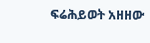ፍሬሕይወት አዘዘው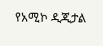የአሚኮ ዲጂታል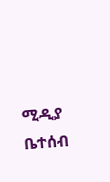ሚዲያ ቤተሰብ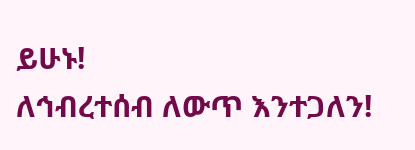ይሁኑ!
ለኅብረተሰብ ለውጥ እንተጋለን!